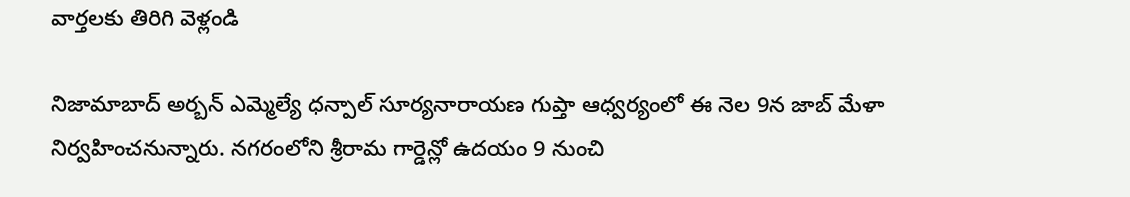వార్తలకు తిరిగి వెళ్లండి

నిజామాబాద్ అర్బన్ ఎమ్మెల్యే ధన్పాల్ సూర్యనారాయణ గుప్తా ఆధ్వర్యంలో ఈ నెల 9న జాబ్ మేళా నిర్వహించనున్నారు. నగరంలోని శ్రీరామ గార్డెన్లో ఉదయం 9 నుంచి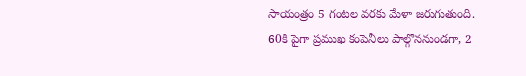సాయంత్రం 5 గంటల వరకు మేళా జరుగుతుంది.
60కి పైగా ప్రముఖ కంపెనీలు పాల్గొననుండగా, 2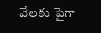వేలకు పైగా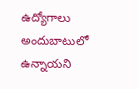ఉద్యోగాలు అందుబాటులో ఉన్నాయని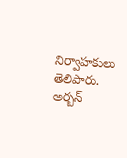నిర్వాహకులు తెలిపారు. అర్బన్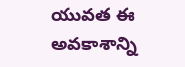యువత ఈ అవకాశాన్ని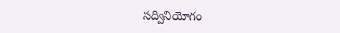సద్వినియోగం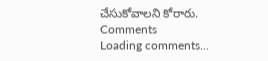చేసుకోవాలని కోరారు.
Comments
Loading comments...